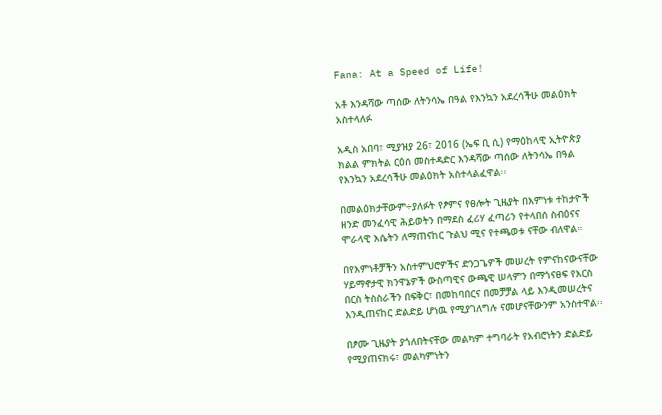Fana: At a Speed of Life!

አቶ እንዳሻው ጣሰው ለትንሳኤ በዓል የእንኳን አደረሳችሁ መልዕክት አስተላለፉ

አዲስ አበባ፣ ሚያዝያ 26፣ 2016 (ኤፍ ቢ ሲ) የማዕከላዊ ኢትዮጵያ ክልል ምክትል ርዕሰ መስተዳድር እንዳሻው ጣሰው ለትንሳኤ በዓል የእንኳን አደረሳችሁ መልዕክት አስተላልፈዋል፡፡

በመልዕክታቸውም÷ያለፉት የፆምና የፀሎት ጊዜያት በእምነቱ ተከታዮች ዘንድ መንፈሳዊ ሕይወትን በማደስ ፈሪሃ ፈጣሪን የተላበሰ ስብዕናና ሞራላዊ እሴትን ለማጠናከር ጉልህ ሚና የተጫወቱ ናቸው ብለዋል።

በየእምነቶቻችን አስተምህሮዎችና ድንጋጌዎች መሠረት የምናከናውናቸው ሃይማኖታዊ ክንዋኔዎች ውስጣዊና ውጫዊ ሠላምን በማጎናፀፍ የእርስ በርስ ትስስራችን በፍቅር፣ በመከባበርና በመቻቻል ላይ እንዲመሠረትና እንዲጠናከር ድልድይ ሆነዉ የሚያገለግሉ ናመሆናቸውንም አንስተዋል፡፡

በፆሙ ጊዜያት ያጎለበትናቸው መልካም ተግባራት የአብሮነትን ድልድይ የሚያጠናክሩ፣ መልካምነትን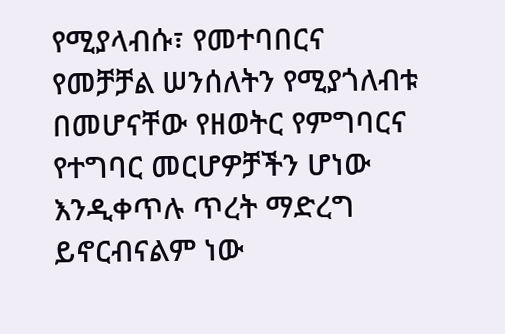የሚያላብሱ፣ የመተባበርና የመቻቻል ሠንሰለትን የሚያጎለብቱ በመሆናቸው የዘወትር የምግባርና የተግባር መርሆዎቻችን ሆነው እንዲቀጥሉ ጥረት ማድረግ ይኖርብናልም ነው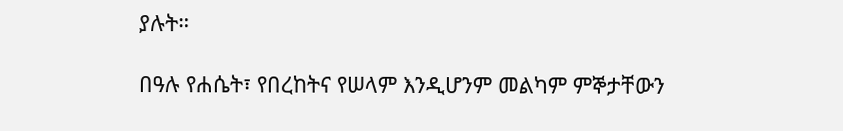ያሉት።

በዓሉ የሐሴት፣ የበረከትና የሠላም እንዲሆንም መልካም ምኞታቸውን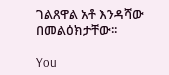ገልጸዋል አቶ እንዳሻው በመልዕክታቸው፡፡

You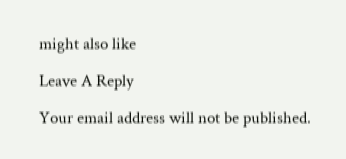might also like

Leave A Reply

Your email address will not be published.